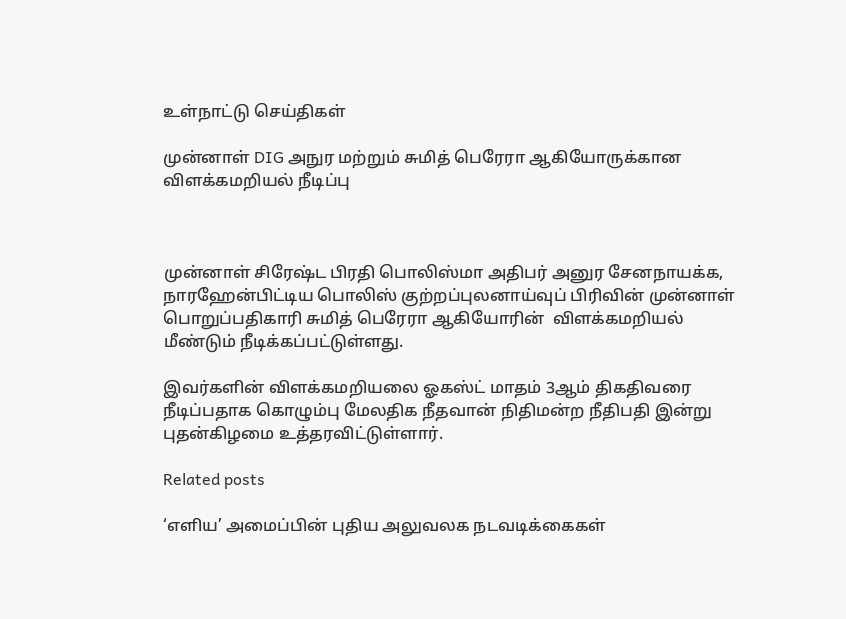உள்நாட்டு செய்திகள்

முன்னாள் DIG அநுர மற்றும் சுமித் பெரேரா ஆகியோருக்கான விளக்கமறியல் நீடிப்பு



முன்னாள் சிரேஷ்ட பிரதி பொலிஸ்மா அதிபர் அனுர சேனநாயக்க, நாரஹேன்பிட்டிய பொலிஸ் குற்றப்புலனாய்வுப் பிரிவின் முன்னாள் பொறுப்பதிகாரி சுமித் பெரேரா ஆகியோரின்  விளக்கமறியல் மீண்டும் நீடிக்கப்பட்டுள்ளது.

இவர்களின் விளக்கமறியலை ஓகஸ்ட் மாதம் 3ஆம் திகதிவரை நீடிப்பதாக கொழும்பு மேலதிக நீதவான் நிதிமன்ற நீதிபதி இன்று புதன்கிழமை உத்தரவிட்டுள்ளார்.

Related posts

‘எளிய’ அமைப்பின் புதிய அலுவலக நடவடிக்கைகள்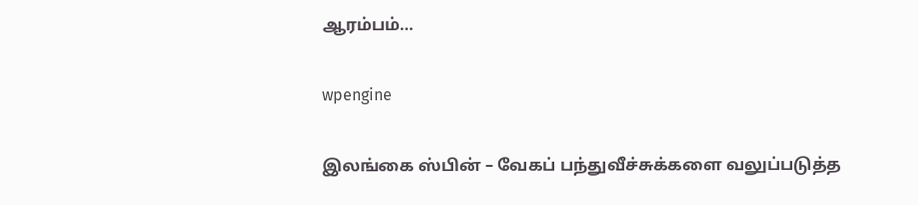ஆரம்பம்…

wpengine

இலங்கை ஸ்பின் – வேகப் பந்துவீச்சுக்களை வலுப்படுத்த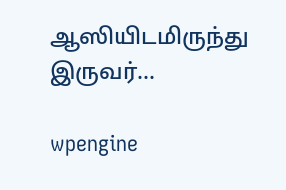ஆஸியிடமிருந்து இருவர்…

wpengine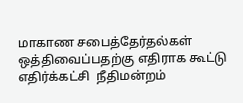மாகாண சபைத்தேர்தல்கள் ஒத்திவைப்பதற்கு எதிராக கூட்டு எதிர்க்கட்சி  நீதிமன்றம்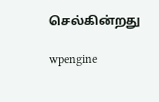செல்கின்றது

wpengine